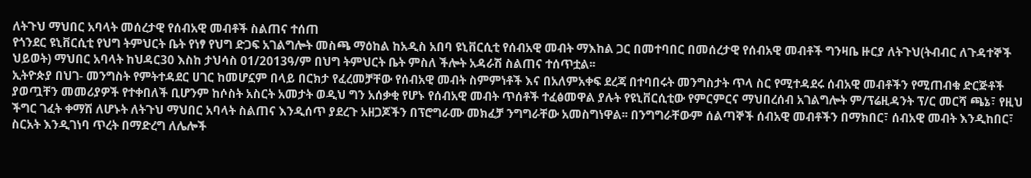ለትጉህ ማህበር አባላት መሰረታዊ የሰብአዊ መብቶች ስልጠና ተሰጠ
የጎንደር ዩኒቨርሲቲ የህግ ትምህርት ቤት የነፃ የህግ ድጋፍ አገልግሎት መስጫ ማዕከል ከአዲስ አበባ ዩኒቨርሲቲ የሰብአዊ መብት ማእከል ጋር በመተባበር በመሰረታዊ የሰብአዊ መብቶች ግንዛቤ ዙርያ ለትጉህ(ትብብር ለጉዳተኞች ህይወት) ማህበር አባላት ከህዳር30 እስከ ታህሳስ 01/2013ዓ/ም በህግ ትምህርት ቤት ምስለ ችሎት አዳራሽ ስልጠና ተሰጥቷል፡፡
ኢትዮጵያ በህገ- መንግስት የምትተዳደር ሀገር ከመሆኗም በላይ በርክታ የፈረመቻቸው የሰብአዊ መብት ስምምነቶች እና በአለምአቀፍ ደረጃ በተባበሩት መንግስታት ጥላ ስር የሚተዳደሩ ሰብአዊ መብቶችን የሚጠብቁ ድርጅቶች ያወጧቸን መመሪያዎች የተቀበለች ቢሆንም ከሶስት አስርት አመታት ወዲህ ግን አሰቃቂ የሆኑ የሰብአዊ መብት ጥሰቶች ተፈፅመዋል ያሉት የዩኒቨርሲቲው የምርምርና ማህበረሰብ አገልግሎት ም/ፕሬዚዳንት ፕ/ር መርሻ ጫኔ፣ የዚህ ችግር ገፈት ቀማሽ ለሆኑት ለትጉህ ማህበር አባላት ስልጠና እንዲሰጥ ያደረጉ አዘጋጆችን በፕሮግራሙ መክፈቻ ንግግራቸው አመስግነዋል፡፡ በንግግራቸውም ሰልጣኞች ሰብአዊ መብቶችን በማክበር፣ ሰብአዊ መብት እንዲከበር፣ ስርአት እንዲገነባ ጥረት በማድረግ ለሌሎች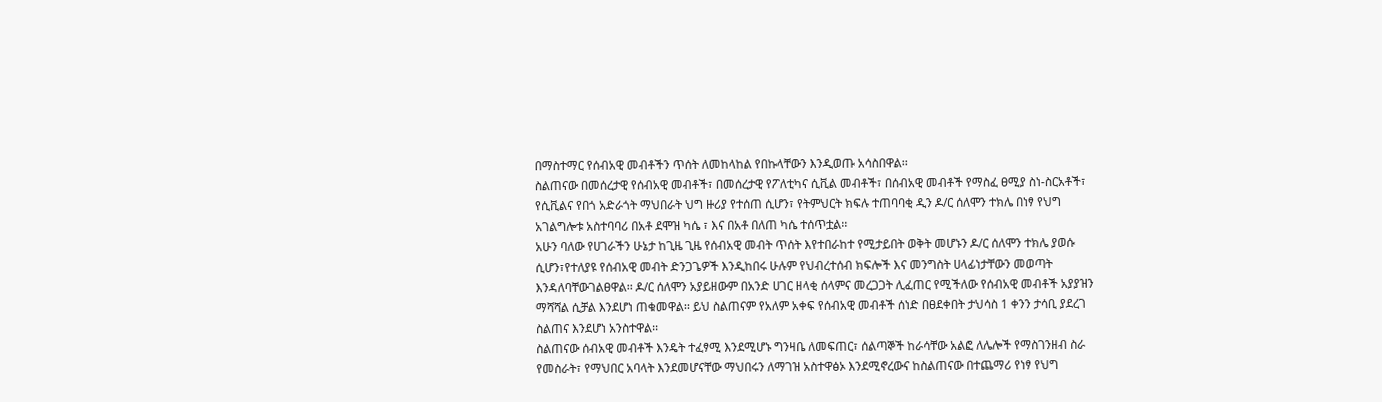በማስተማር የሰብአዊ መብቶችን ጥሰት ለመከላከል የበኩላቸውን እንዲወጡ አሳስበዋል፡፡
ስልጠናው በመሰረታዊ የሰብአዊ መብቶች፣ በመሰረታዊ የፖለቲካና ሲቪል መብቶች፣ በሰብአዊ መብቶች የማስፈ ፀሚያ ስነ-ስርአቶች፣ የሲቪልና የበጎ አድራጎት ማህበራት ህግ ዙሪያ የተሰጠ ሲሆን፣ የትምህርት ክፍሉ ተጠባባቂ ዲን ዶ/ር ሰለሞን ተክሌ በነፃ የህግ አገልግሎቱ አስተባባሪ በአቶ ደሞዝ ካሴ ፣ እና በአቶ በለጠ ካሴ ተሰጥቷል፡፡
አሁን ባለው የሀገራችን ሁኔታ ከጊዜ ጊዜ የሰብአዊ መብት ጥሰት እየተበራከተ የሚታይበት ወቅት መሆኑን ዶ/ር ሰለሞን ተክሌ ያወሱ ሲሆን፣የተለያዩ የሰብአዊ መብት ድንጋጌዎች እንዲከበሩ ሁሉም የህብረተሰብ ክፍሎች እና መንግስት ሀላፊነታቸውን መወጣት እንዳለባቸውገልፀዋል፡፡ ዶ/ር ሰለሞን አያይዘውም በአንድ ሀገር ዘላቂ ሰላምና መረጋጋት ሊፈጠር የሚችለው የሰብአዊ መብቶች አያያዝን ማሻሻል ሲቻል እንደሆነ ጠቁመዋል፡፡ ይህ ስልጠናም የአለም አቀፍ የሰብአዊ መብቶች ሰነድ በፀደቀበት ታህሳስ 1 ቀንን ታሳቢ ያደረገ ስልጠና እንደሆነ አንስተዋል፡፡
ስልጠናው ሰብአዊ መብቶች እንዴት ተፈፃሚ እንደሚሆኑ ግንዛቤ ለመፍጠር፣ ሰልጣኞች ከራሳቸው አልፎ ለሌሎች የማስገንዘብ ስራ የመስራት፣ የማህበር አባላት እንደመሆናቸው ማህበሩን ለማገዝ አስተዋፅኦ እንደሚኖረውና ከስልጠናው በተጨማሪ የነፃ የህግ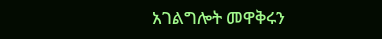አገልግሎት መዋቅሩን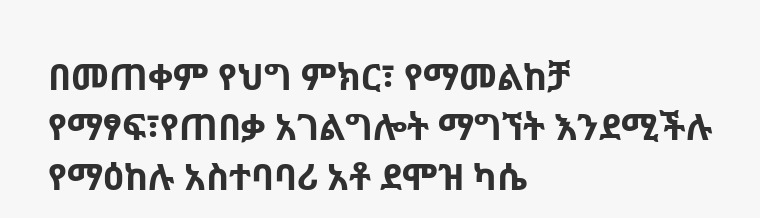በመጠቀም የህግ ምክር፣ የማመልከቻ የማፃፍ፣የጠበቃ አገልግሎት ማግኘት እንደሚችሉ የማዕከሉ አስተባባሪ አቶ ደሞዝ ካሴ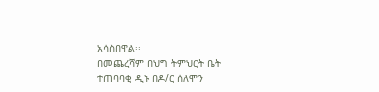አሳስበዋል፡፡
በመጨረሻም በህግ ትምህርት ቤት ተጠባባቂ ዲኑ በዶ/ር ሰለሞን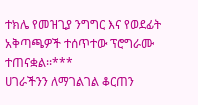ተክሌ የመዝጊያ ንግግር እና የወደፊት አቅጣጫዎች ተሰጥተው ፕሮግራሙ ተጠናቋል፡፡***
ሀገራችንን ለማገልገል ቆርጠን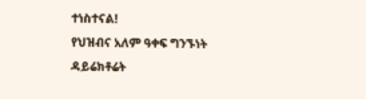ተነስተናል!
የህዝብና አለም ዓቀፍ ግንኙነት ዳይሬክቶሬት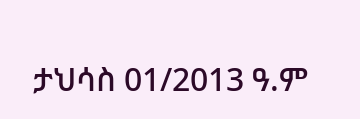ታህሳስ 01/2013 ዓ.ም